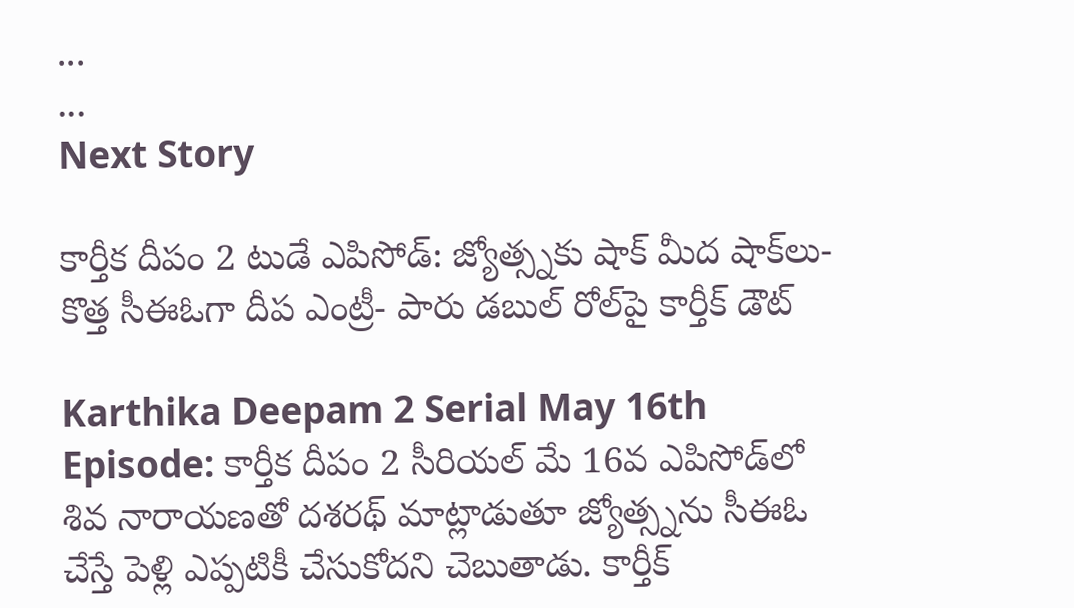...
...
Next Story

కార్తీక దీపం 2 టుడే ఎపిసోడ్: జ్యోత్స్నకు షాక్ మీద షాక్‌లు- కొత్త సీఈఓగా దీప ఎంట్రీ- పారు డబుల్ రోల్‌పై కార్తీక్ డౌట్

Karthika Deepam 2 Serial May 16th Episode: కార్తీక దీపం 2 సీరియల్ మే 16వ ఎపిసోడ్‌లో శివ నారాయణతో దశరథ్ మాట్లాడుతూ జ్యోత్స్నను సీఈఓ చేస్తే పెళ్లి ఎప్పటికీ చేసుకోదని చెబుతాడు. కార్తీక్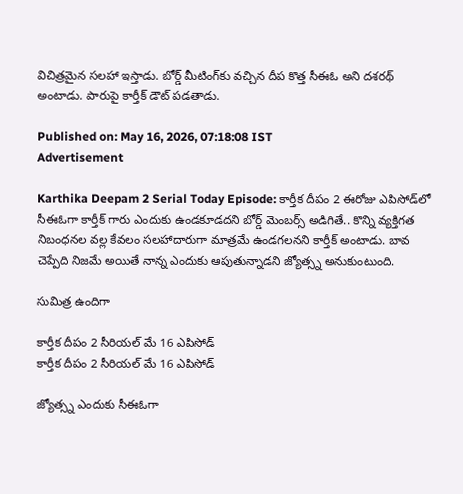విచిత్రమైన సలహా ఇస్తాడు. బోర్డ్ మీటింగ్‌కు వచ్చిన దీప కొత్త సీఈఓ అని దశరథ్ అంటాడు. పారుపై కార్తీక్ డౌట్ పడతాడు.

Published on: May 16, 2026, 07:18:08 IST
Advertisement

Karthika Deepam 2 Serial Today Episode: కార్తీక దీపం 2 ఈరోజు ఎపిసోడ్‌లో సీఈఓగా కార్తీక్ గారు ఎందుకు ఉండకూడదని బోర్డ్ మెంబర్స్ అడిగితే.. కొన్ని వ్యక్తిగత నిబంధనల వల్ల కేవలం సలహాదారుగా మాత్రమే ఉండగలనని కార్తీక్ అంటాడు. బావ చెప్పేది నిజమే అయితే నాన్న ఎందుకు ఆపుతున్నాడని జ్యోత్స్న అనుకుంటుంది.

సుమిత్ర ఉందిగా

కార్తీక దీపం 2 సీరియల్ మే 16 ఎపిసోడ్
కార్తీక దీపం 2 సీరియల్ మే 16 ఎపిసోడ్

జ్యోత్స్న ఎందుకు సీఈఓగా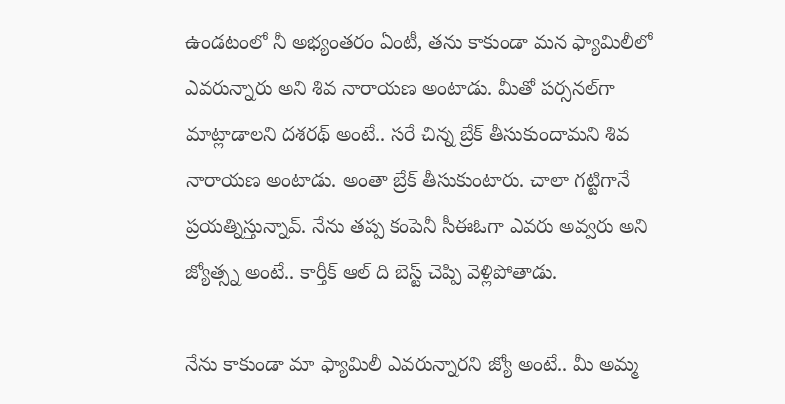ఉండటంలో నీ అభ్యంతరం ఏంటీ, తను కాకుండా మన ఫ్యామిలీలో ఎవరున్నారు అని శివ నారాయణ అంటాడు. మీతో పర్సనల్‌‌గా మాట్లాడాలని దశరథ్ అంటే.. సరే చిన్న బ్రేక్ తీసుకుందామని శివ నారాయణ అంటాడు. అంతా బ్రేక్ తీసుకుంటారు. చాలా గట్టిగానే ప్రయత్నిస్తున్నావ్. నేను తప్ప కంపెనీ సీఈఓగా ఎవరు అవ్వరు అని జ్యోత్స్న అంటే.. కార్తీక్ ఆల్ ది బెస్ట్ చెప్పి వెళ్లిపోతాడు.

నేను కాకుండా మా ఫ్యామిలీ ఎవరున్నారని జ్యో అంటే.. మీ అమ్మ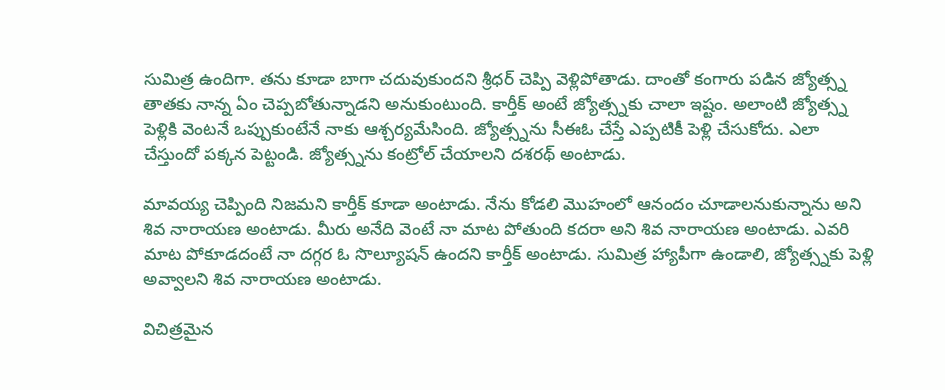సుమిత్ర ఉందిగా. తను కూడా బాగా చదువుకుందని శ్రీధర్ చెప్పి వెళ్లిపోతాడు. దాంతో కంగారు పడిన జ్యోత్స్న తాతకు నాన్న ఏం చెప్పబోతున్నాడని అనుకుంటుంది. కార్తీక్ అంటే జ్యోత్స్నకు చాలా ఇష్టం. అలాంటి జ్యోత్స్న పెళ్లికి వెంటనే ఒప్పుకుంటేనే నాకు ఆశ్చర్యమేసింది. జ్యోత్స్నను సీఈఓ చేస్తే ఎప్పటికీ పెళ్లి చేసుకోదు. ఎలా చేస్తుందో పక్కన పెట్టండి. జ్యోత్స్నను కంట్రోల్ చేయాలని దశరథ్ అంటాడు.

మావయ్య చెప్పింది నిజమని కార్తీక్ కూడా అంటాడు. నేను కోడలి మొహంలో ఆనందం చూడాలనుకున్నాను అని శివ నారాయణ అంటాడు. మీరు అనేది వెంటే నా మాట పోతుంది కదరా అని శివ నారాయణ అంటాడు. ఎవరి మాట పోకూడదంటే నా దగ్గర ఓ సొల్యూషన్ ఉందని కార్తీక్ అంటాడు. సుమిత్ర హ్యాపీగా ఉండాలి, జ్యోత్స్నకు పెళ్లి అవ్వాలని శివ నారాయణ అంటాడు.

విచిత్రమైన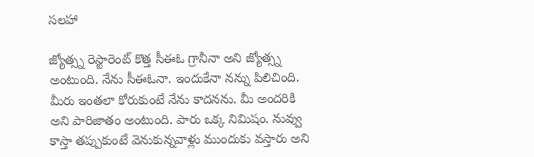సలహా

జ్యోత్స్న రెస్టారెంట్ కొత్త సీఈఓ గ్రానీనా అని జ్యోత్స్న అంటుంది. నేను సీఈఓనా. ఇందుకేనా నన్ను పిలిచింది. మీరు ఇంతలా కోరుకుంటే నేను కాదనను. మీ అందరికి అని పారిజాతం అంటుంది. పారు ఒక్క నిమిషం. నువ్వు కాస్తా తప్పుకుంటే వెనుకున్నవాళ్లు ముందుకు వస్తారు అని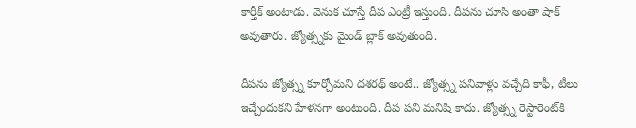కార్తీక్ అంటాడు. వెనుక చూస్తే దీప ఎంట్రీ ఇస్తుంది. దీపను చూసి అంతా షాక్ అవుతారు. జ్యోత్స్నకు మైండ్ బ్లాక్ అవుతుంది.

దీపను జ్యోత్స్న కూర్చోమని దశరథ్ అంటే.. జ్యోత్స్న పనివాళ్లు వచ్చేది కాఫీ, టీలు ఇచ్చేందుకని హేళనగా అంటుంది. దీప పని మనిషి కాదు. జ్యోత్స్న రెస్టారెంట్‌కి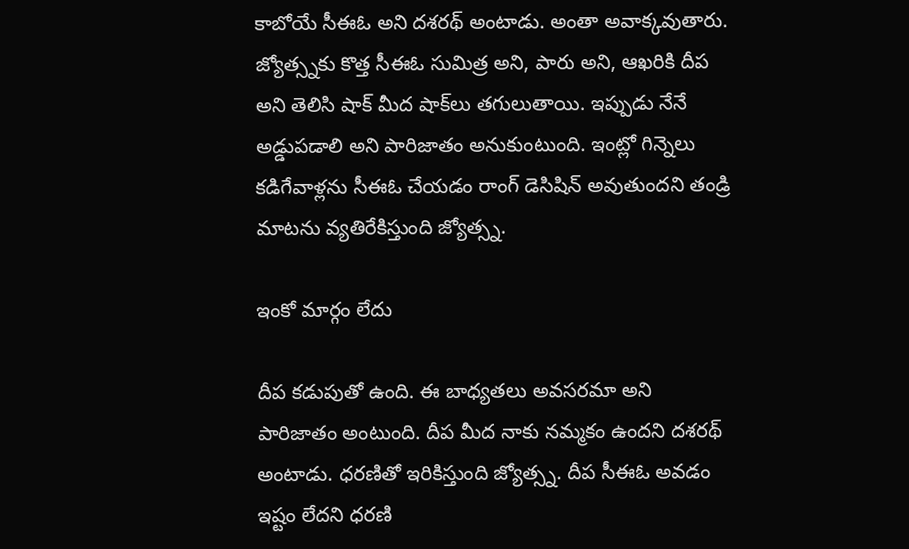కాబోయే సీఈఓ అని దశరథ్ అంటాడు. అంతా అవాక్కవుతారు. జ్యోత్స్నకు కొత్త సీఈఓ సుమిత్ర అని, పారు అని, ఆఖరికి దీప అని తెలిసి షాక్ మీద షాక్‌లు తగులుతాయి. ఇప్పుడు నేనే అడ్డుపడాలి అని పారిజాతం అనుకుంటుంది. ఇంట్లో గిన్నెలు కడిగేవాళ్లను సీఈఓ చేయడం రాంగ్ డెసిషిన్ అవుతుందని తండ్రి మాటను వ్యతిరేకిస్తుంది జ్యోత్స్న.

ఇంకో మార్గం లేదు

దీప కడుపుతో ఉంది. ఈ బాధ్యతలు అవసరమా అని పారిజాతం అంటుంది. దీప మీద నాకు నమ్మకం ఉందని దశరథ్ అంటాడు. ధరణితో ఇరికిస్తుంది జ్యోత్స్న. దీప సీఈఓ అవడం ఇష్టం లేదని ధరణి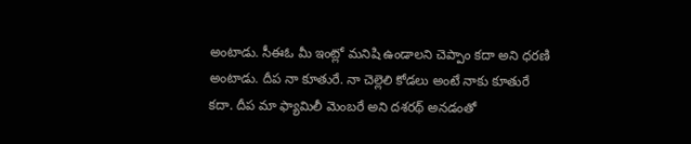అంటాడు. సీఈఓ మీ ఇంట్లో మనిషి ఉండాలని చెప్పాం కదా అని ధరణి అంటాడు. దీప నా కూతురే. నా చెల్లెలి కోడలు అంటే నాకు కూతురే కదా. దీప మా ఫ్యామిలీ మెంబరే అని దశరథ్ అనడంతో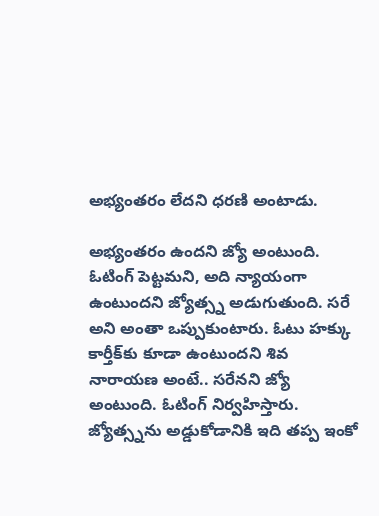అభ్యంతరం లేదని ధరణి అంటాడు.

అభ్యంతరం ఉందని జ్యో అంటుంది. ఓటింగ్ పెట్టమని, అది న్యాయంగా ఉంటుందని జ్యోత్స్న అడుగుతుంది. సరే అని అంతా ఒప్పుకుంటారు. ఓటు హక్కు కార్తీక్‌కు కూడా ఉంటుందని శివ నారాయణ అంటే.. సరేనని జ్యో అంటుంది. ఓటింగ్ నిర్వహిస్తారు. జ్యోత్స్నను అడ్డుకోడానికి ఇది తప్ప ఇంకో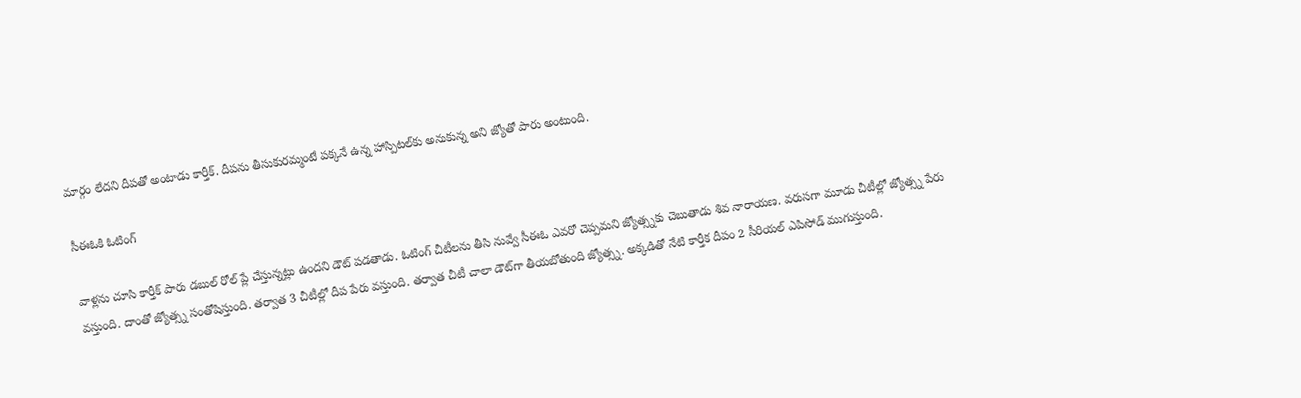మార్గం లేదని దీపతో అంటాడు కార్తీక్. దీపను తీసుకురమ్మంటే పక్కనే ఉన్న హాస్పిటల్‌కు అనుకున్న అని జ్యోతో పారు అంటుంది.

సీఈఓకి ఓటింగ్

వాళ్లను చూసి కార్తీక్ పారు డబుల్ రోల్ ప్లే చేస్తున్నట్లు ఉందని డౌట్ పడతాడు. ఓటింగ్ చీటీలను తీసి నువ్వే సీఈఓ ఎవరో చెప్పమని జ్యోత్స్నకు చెబుతాడు శివ నారాయణ. వరుసగా మూడు చీటీల్లో జ్యోత్స్న పేరు వస్తుంది. దాంతో జ్యోత్స్న సంతోషిస్తుంది. తర్వాత 3 చీటీల్లో దీప పేరు వస్తుంది. తర్వాత చీటీ చాలా డౌట్‌గా తీయబోతుంది జ్యోత్స్న. అక్కడితో నేటి కార్తీక దీపం 2 సీరియల్ ఎపిసోడ్ ముగుస్తుంది.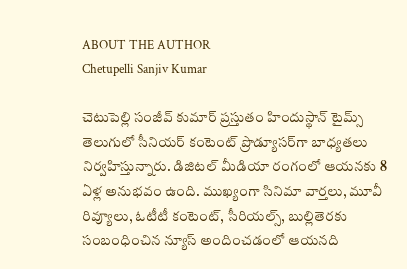ABOUT THE AUTHOR
Chetupelli Sanjiv Kumar

చెటుపెల్లి సంజీవ్ కుమార్ ప్రస్తుతం హిందుస్థాన్ టైమ్స్ తెలుగులో సీనియర్ కంటెంట్ ప్రొడ్యూసర్‌గా బాధ్యతలు నిర్వహిస్తున్నారు. డిజిటల్ మీడియా రంగంలో ఆయనకు 8 ఏళ్ల అనుభవం ఉంది. ముఖ్యంగా సినిమా వార్తలు, మూవీ రివ్యూలు, ఓటీటీ కంటెంట్, సీరియల్స్, బుల్లితెరకు సంబంధించిన న్యూస్ అందించడంలో ఆయనది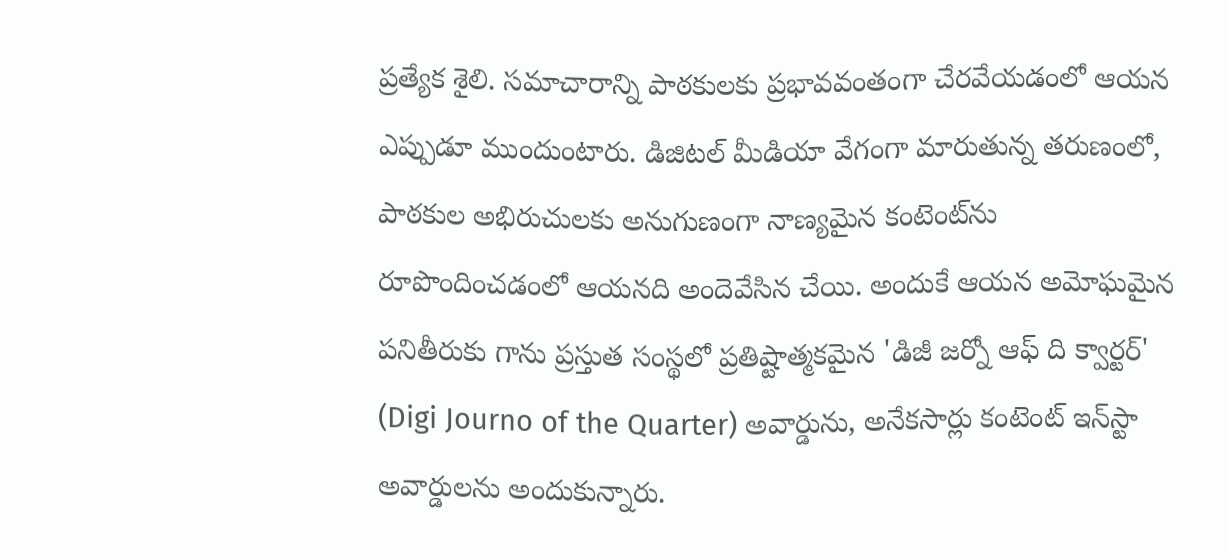ప్రత్యేక శైలి. సమాచారాన్ని పాఠకులకు ప్రభావవంతంగా చేరవేయడంలో ఆయన ఎప్పుడూ ముందుంటారు. డిజిటల్ మీడియా వేగంగా మారుతున్న తరుణంలో, పాఠకుల అభిరుచులకు అనుగుణంగా నాణ్యమైన కంటెంట్‌ను రూపొందించడంలో ఆయనది అందెవేసిన చేయి. అందుకే ఆయన అమోఘమైన పనితీరుకు గాను ప్రస్తుత సంస్థలో ప్రతిష్టాత్మకమైన 'డిజీ జర్నో ఆఫ్ ది క్వార్టర్' (Digi Journo of the Quarter) అవార్డును, అనేకసార్లు కంటెంట్ ఇన్‌స్టా అవార్డులను అందుకున్నారు.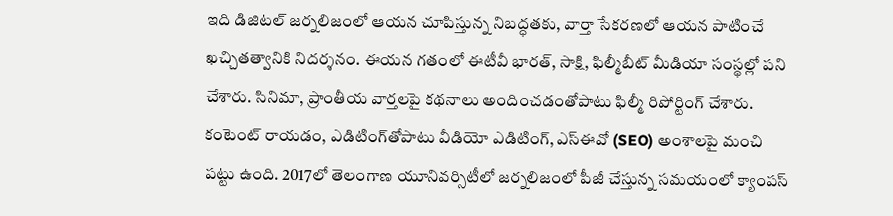ఇది డిజిటల్ జర్నలిజంలో ఆయన చూపిస్తున్న నిబద్ధతకు, వార్తా సేకరణలో ఆయన పాటించే ఖచ్చితత్వానికి నిదర్శనం. ఈయన గతంలో ఈటీవీ భారత్, సాక్షి, ఫిల్మీబీట్ మీడియా సంస్థల్లో పని చేశారు. సినిమా, ప్రాంతీయ వార్తలపై కథనాలు అందించడంతోపాటు ఫిల్మీ రిపోర్టింగ్ చేశారు. కంటెంట్ రాయడం, ఎడిటింగ్‌తోపాటు వీడియో ఎడిటింగ్, ఎస్‌ఈవో (SEO) అంశాలపై మంచి పట్టు ఉంది. 2017లో తెలంగాణ యూనివర్సిటీలో జర్నలిజంలో పీజీ చేస్తున్న సమయంలో క్యాంపస్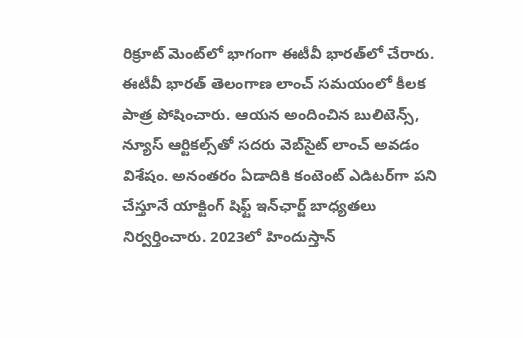రిక్రూట్ మెంట్‌లో భాగంగా ఈటీవీ భారత్‌లో చేరారు. ఈటీవీ భారత్ తెలంగాణ లాంచ్ సమయంలో కీలక పాత్ర పోషించారు. ఆయన అందించిన బులిటెన్స్, న్యూస్ ఆర్టికల్స్‌తో సదరు వెబ్‌సైట్ లాంచ్ అవడం విశేషం. అనంతరం ఏడాదికి కంటెంట్ ఎడిటర్‌గా పని చేస్తూనే యాక్టింగ్ షిఫ్ట్ ఇన్‌ఛార్జ్ బాధ్యతలు నిర్వర్తించారు. 2023లో హిందుస్తాన్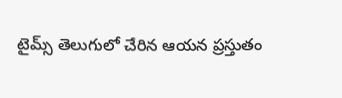టైమ్స్ తెలుగులో చేరిన ఆయన ప్రస్తుతం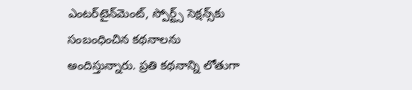ఎంటర్‌టైన్‌మెంట్, స్పోర్ట్స్ సెక్షన్స్‌కు సంబంధించిన కథనాలను అందిస్తున్నారు. ప్రతి కథనాన్ని లోతుగా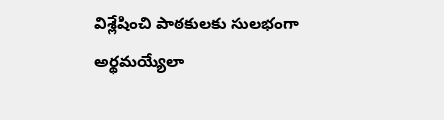విశ్లేషించి పాఠకులకు సులభంగా అర్థమయ్యేలా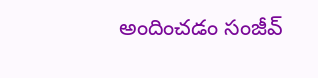అందించడం సంజీవ్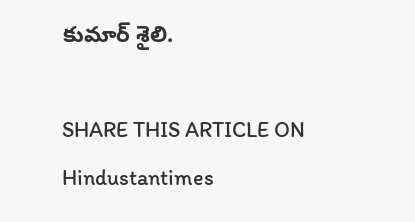కుమార్ శైలి.

SHARE THIS ARTICLE ON
Hindustantimes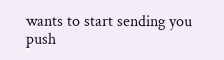wants to start sending you push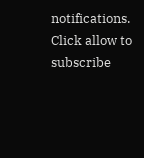notifications. Click allow to subscribe